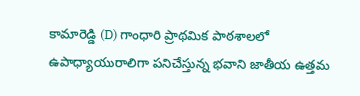కామారెడ్డి (D) గాంధారి ప్రాథమిక పాఠశాలలో ఉపాధ్యాయురాలిగా పనిచేస్తున్న భవాని జాతీయ ఉత్తమ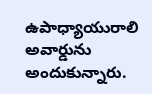ఉపాధ్యాయురాలి అవార్డును అందుకున్నారు.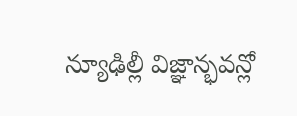న్యూఢిల్లీ విజ్ఞాన్భవన్లో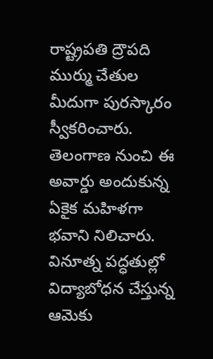రాష్ట్రపతి ద్రౌపది ముర్ము చేతుల మీదుగా పురస్కారం స్వీకరించారు. తెలంగాణ నుంచి ఈ అవార్డు అందుకున్న ఏకైక మహిళగా భవాని నిలిచారు. వినూత్న పద్ధతుల్లో విద్యాబోధన చేస్తున్న ఆమెకు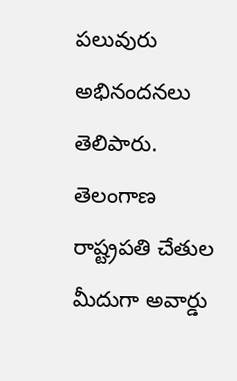పలువురు అభినందనలు తెలిపారు.
తెలంగాణ
రాష్ట్రపతి చేతుల మీదుగా అవార్డు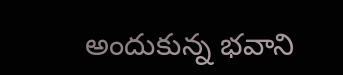అందుకున్న భవాని